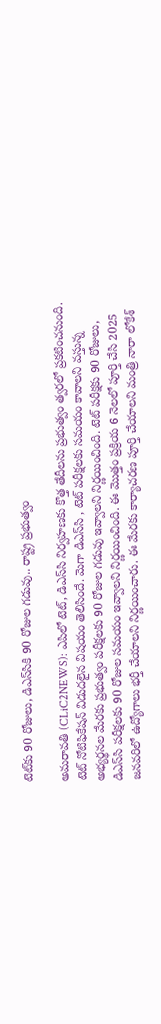టెట్‌కు 90 రోజులు, డిఎస్‌సికి 90 రోజుల గ‌డువు.. రాష్ట్ర ప్ర‌భుత్వం

అమ‌రావ‌తి (CLiC2NEWS): ఎపిలో టెట్‌, డిఎస్‌సి నిర్వ‌హ‌ణ‌కు కొత్త తేదీల‌ను ప్ర‌భుత్వం త్వర‌లో ప్ర‌క‌టించ‌నుంది. టెట్ నోటిఫికేష‌న్ విడుద‌లైన విష‌యం తెలిసిందే. మెగా డిఎస్‌సి , టెట్ ప‌రీక్ష‌ల‌కు స‌మ‌యం కావాల‌ని వ‌స్తున్న అభ్య‌ర్థ‌న‌ల మేర‌కు ప్ర‌భుత్వం ప‌రీక్ష‌ల‌కు 90 రోజుల గ‌డువు ఇవ్వాల‌ని నిర్ణ‌యించింది. టెట్ ప‌రీక్ష‌కు 90 రోజులు, డిఎస్‌సి ప‌రీక్ష‌ల‌కు 90 రోజుల స‌మ‌యం ఇవ్వాల‌ని నిర్ణ‌యించింది. ఈ మొత్తం ప్ర‌క్రియ 6 నెల‌లో పూర్తి చేసి 2025 జ‌న‌వ‌రిలో ఉద్యోగాలు భ‌ర్తీ చేయాల‌ని నిర్ణ‌యించారు. ఈ మేర‌కు కార్యాచ‌ర‌ణ పూర్తి చేయాల‌ని మంత్రి నారా లోకేశ్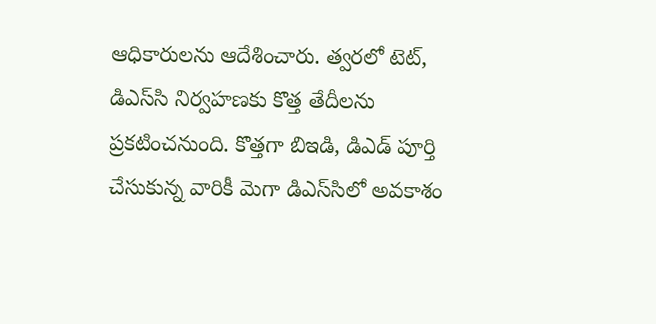ఆధికారుల‌ను ఆదేశించారు. త్వర‌లో టెట్‌, డిఎస్‌సి నిర్వ‌హ‌ణ‌కు కొత్త తేదీల‌ను ప్ర‌క‌టించ‌నుంది. కొత్త‌గా బిఇడి, డిఎడ్ పూర్తి చేసుకున్న వారికీ మెగా డిఎస్‌సిలో అవ‌కాశం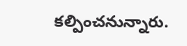క‌ల్పించ‌నున్నారు.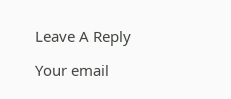Leave A Reply

Your email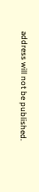address will not be published.